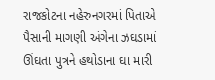રાજકોટના નહેરુનગરમાં પિતાએ પૈસાની માગણી અંગેના ઝઘડામાં ઊંઘતા પુત્રને હથોડાના ઘા મારી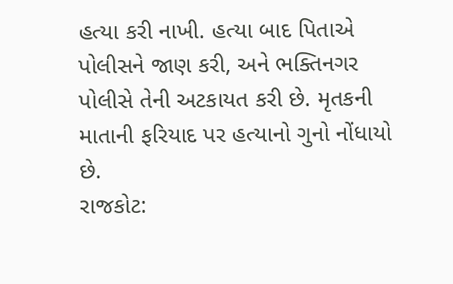હત્યા કરી નાખી. હત્યા બાદ પિતાએ પોલીસને જાણ કરી, અને ભક્તિનગર પોલીસે તેની અટકાયત કરી છે. મૃતકની માતાની ફરિયાદ પર હત્યાનો ગુનો નોંધાયો છે.
રાજકોટ: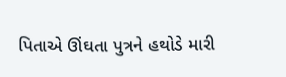પિતાએ ઊંઘતા પુત્રને હથોડે મારી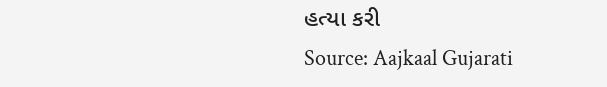હત્યા કરી
Source: Aajkaal Gujarati